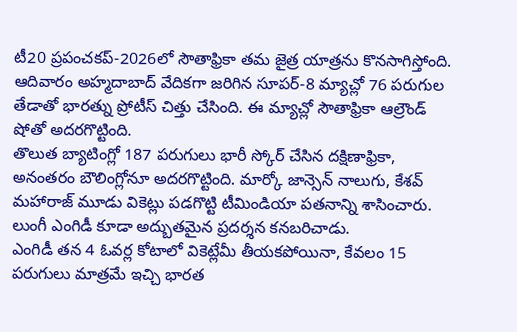టీ20 ప్రపంచకప్-2026లో సౌతాఫ్రికా తమ జైత్ర యాత్రను కొనసాగిస్తోంది. ఆదివారం అహ్మదాబాద్ వేదికగా జరిగిన సూపర్-8 మ్యాచ్లో 76 పరుగుల తేడాతో భారత్ను ప్రోటీస్ చిత్తు చేసింది. ఈ మ్యాచ్లో సౌతాఫ్రికా ఆల్రౌండ్ షోతో అదరగొట్టింది.
తొలుత బ్యాటింగ్లో 187 పరుగులు భారీ స్కోర్ చేసిన దక్షిణాఫ్రికా, అనంతరం బౌలింగ్లోనూ అదరగొట్టింది. మార్కో జాన్సెన్ నాలుగు, కేశవ్ మహారాజ్ మూడు వికెట్లు పడగొట్టి టీమిండియా పతనాన్ని శాసించారు. లుంగీ ఎంగిడీ కూడా అద్బుతమైన ప్రదర్శన కనబరిచాడు.
ఎంగిడీ తన 4 ఓవర్ల కోటాలో వికెట్లేమీ తీయకపోయినా, కేవలం 15 పరుగులు మాత్రమే ఇచ్చి భారత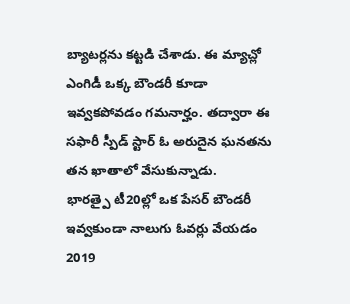బ్యాటర్లను కట్టడి చేశాడు. ఈ మ్యాచ్లో ఎంగిడీ ఒక్క బౌండరీ కూడా ఇవ్వకపోవడం గమనార్హం. తద్వారా ఈ సఫారీ స్పీడ్ స్టార్ ఓ అరుదైన ఘనతను తన ఖాతాలో వేసుకున్నాడు.
భారత్పై టీ20ల్లో ఒక పేసర్ బౌండరీ ఇవ్వకుండా నాలుగు ఓవర్లు వేయడం 2019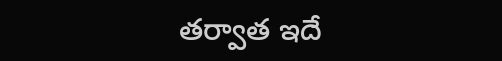తర్వాత ఇదే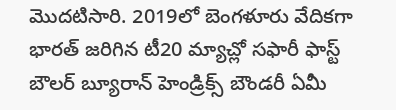మొదటిసారి. 2019లో బెంగళూరు వేదికగా భారత్ జరిగిన టీ20 మ్యాచ్లో సఫారీ ఫాస్ట్ బౌలర్ బ్యూరాన్ హెండ్రిక్స్ బౌండరీ ఏమీ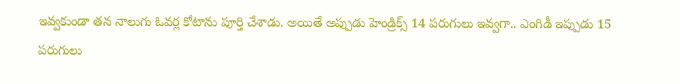ఇవ్వకుండా తన నాలుగు ఓవర్ల కోటాను పూర్తి చేశాడు. అయితే అప్పుడు హెండ్రిక్స్ 14 పరుగులు ఇవ్వగా.. ఎంగిడీ ఇప్పుడు 15 పరుగులు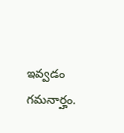ఇవ్వడం గమనార్హం.